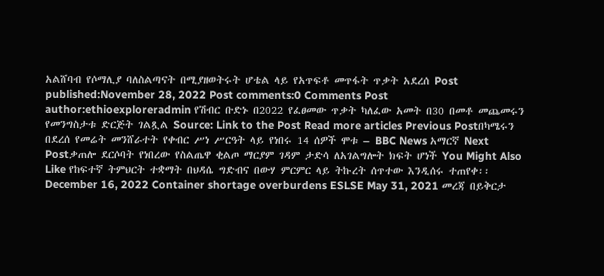አልሸባብ የሶማሊያ ባለስልጣናት በሚያዘወትሩት ሆቴል ላይ የአጥፍቶ መጥፋት ጥቃት አደረሰ Post published:November 28, 2022 Post comments:0 Comments Post author:ethioexploreradmin የሽብር ቡድኑ በ2022 የፈፀመው ጥቃት ካለፈው አመት በ30 በመቶ መጨመሩን የመንግስታቱ ድርጅት ገልጿል Source: Link to the Post Read more articles Previous Postበካሜሩን በደረሰ የመሬት መንሸራተት የቀብር ሥነ ሥርዓት ላይ የነበሩ 14 ሰዎች ሞቱ – BBC News አማርኛ Next Postቃጠሎ ደርሶባት የነበረው የስልጤዋ ቂልጦ ማርያም ገዳም ታድሳ ለአገልግሎት ክፍት ሆነች You Might Also Like የከፍተኛ ትምህርት ተቋማት በህዳሴ ግድብና በውሃ ምርምር ላይ ትኩረት ሰጥተው እንዲሰሩ ተጠየቀ፡፡ December 16, 2022 Container shortage overburdens ESLSE May 31, 2021 መረጃ በይቅርታ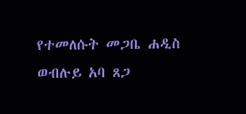የተመለሱት መጋቤ ሐዲስ ወብሉይ አባ ጸጋ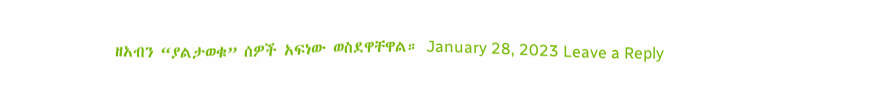ዘአብን “ያልታወቁ” ሰዎች አፍነው ወስደዋቸዋል። January 28, 2023 Leave a Reply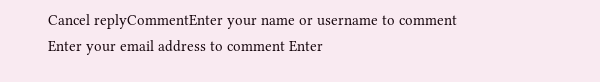Cancel replyCommentEnter your name or username to comment Enter your email address to comment Enter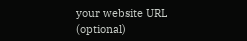your website URL (optional)